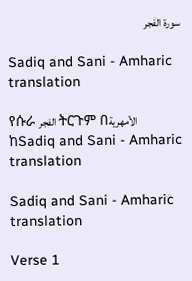سورة الفجر

Sadiq and Sani - Amharic translation

የሱራ الفجر ትርጉም በالأمهرية ከSadiq and Sani - Amharic translation

Sadiq and Sani - Amharic translation

Verse 1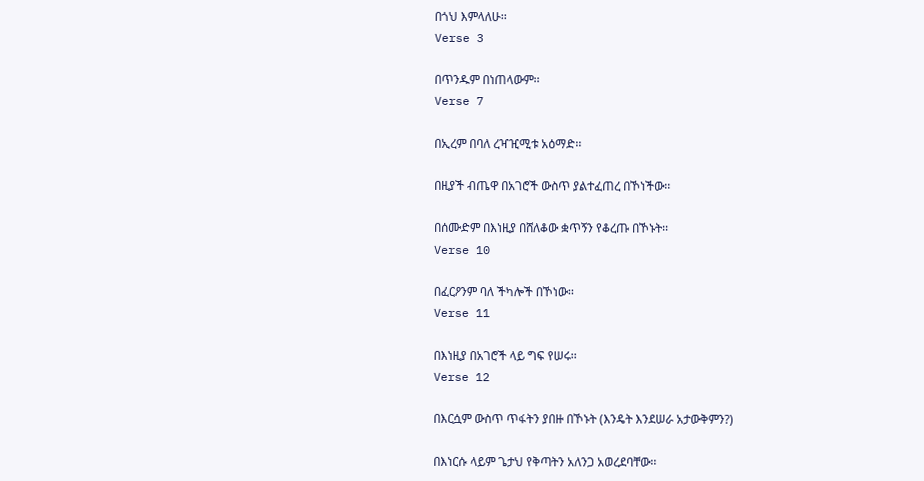በጎህ እምላለሁ፡፡
Verse 3

በጥንዱም በነጠላውም፡፡
Verse 7

በኢረም በባለ ረዣዢሚቱ አዕማድ፡፡

በዚያች ብጤዋ በአገሮች ውስጥ ያልተፈጠረ በኾነችው፡፡

በሰሙድም በእነዚያ በሸለቆው ቋጥኝን የቆረጡ በኾኑት፡፡
Verse 10

በፈርዖንም ባለ ችካሎች በኾነው፡፡
Verse 11

በእነዚያ በአገሮች ላይ ግፍ የሠሩ፡፡
Verse 12

በእርሷም ውስጥ ጥፋትን ያበዙ በኾኑት (እንዴት እንደሠራ አታውቅምን?)

በእነርሱ ላይም ጌታህ የቅጣትን አለንጋ አወረደባቸው፡፡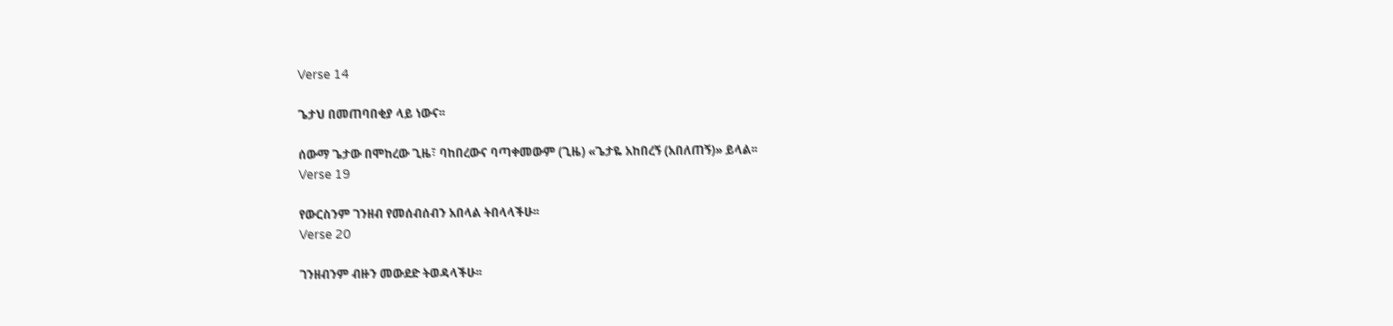Verse 14

ጌታህ በመጠባበቂያ ላይ ነውና፡፡

ሰውማ ጌታው በሞከረው ጊዜ፣ ባከበረውና ባጣቀመውም (ጊዜ) «ጌታዬ አከበረኝ (አበለጠኝ)» ይላል፡፡
Verse 19

የውርስንም ገንዘብ የመሰብሰብን አበላል ትበላላችሁ፡፡
Verse 20

ገንዘብንም ብዙን መውደድ ትወዳላችሁ፡፡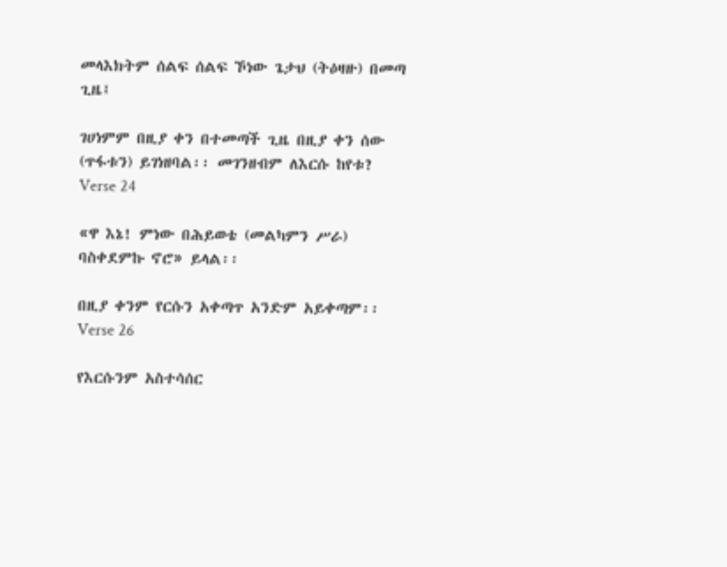መላእክትም ሰልፍ ሰልፍ ኾነው ጌታህ (ትዕዛዙ) በመጣ ጊዜ፤

ገሀነምም በዚያ ቀን በተመጣች ጊዜ በዚያ ቀን ሰው (ጥፋቱን) ይገነዘባል፡፡ መገንዘብም ለእርሱ ከየቱ?
Verse 24

«ዋ እኔ! ምነው በሕይወቴ (መልካምን ሥራ) ባስቀደምኩ ኖሮ» ይላል፡፡

በዚያ ቀንም የርሱን አቀጣጥ አንድም አይቀጣም፡፡
Verse 26

የእርሱንም አስተሳሰር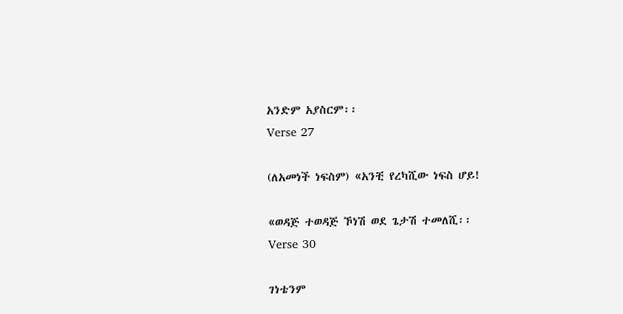አንድም አያስርም፡፡
Verse 27

(ለአመነች ነፍስም) «አንቺ የረካሺው ነፍስ ሆይ!

«ወዳጅ ተወዳጅ ኾነሽ ወደ ጌታሽ ተመለሺ፡፡
Verse 30

ገነቴንም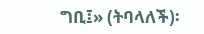ግቢ፤» (ትባላለች)፡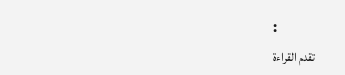፡
تقدم القراءة